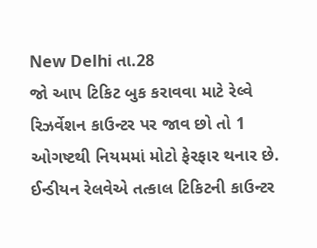New Delhi તા.28
જો આપ ટિકિટ બુક કરાવવા માટે રેલ્વે રિઝર્વેશન કાઉન્ટર પર જાવ છો તો 1 ઓગષ્ટથી નિયમમાં મોટો ફેરફાર થનાર છે. ઈન્ડીયન રેલવેએ તત્કાલ ટિકિટની કાઉન્ટર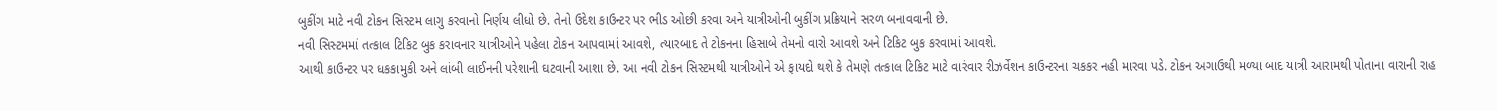બુકીંગ માટે નવી ટોકન સિસ્ટમ લાગુ કરવાનો નિર્ણય લીધો છે. તેનો ઉદેશ કાઉન્ટર પર ભીડ ઓછી કરવા અને યાત્રીઓની બુકીંગ પ્રક્રિયાને સરળ બનાવવાની છે.
નવી સિસ્ટમમાં તત્કાલ ટિકિટ બુક કરાવનાર યાત્રીઓને પહેલા ટોકન આપવામાં આવશે, ત્યારબાદ તે ટોકનના હિસાબે તેમનો વારો આવશે અને ટિકિટ બુક કરવામાં આવશે.
આથી કાઉન્ટર પર ધકકામુકી અને લાંબી લાઈનની પરેશાની ઘટવાની આશા છે. આ નવી ટોકન સિસ્ટમથી યાત્રીઓને એ ફાયદો થશે કે તેમણે તત્કાલ ટિકિટ માટે વારંવાર રીઝર્વેશન કાઉન્ટરના ચકકર નહી મારવા પડે. ટોકન અગાઉથી મળ્યા બાદ યાત્રી આરામથી પોતાના વારાની રાહ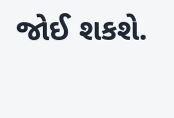જોઈ શકશે.